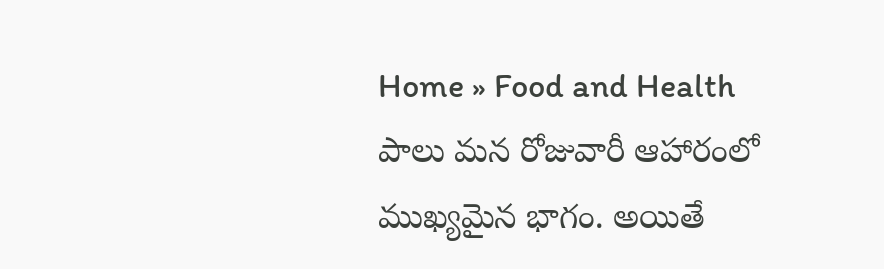Home » Food and Health
పాలు మన రోజువారీ ఆహారంలో ముఖ్యమైన భాగం. అయితే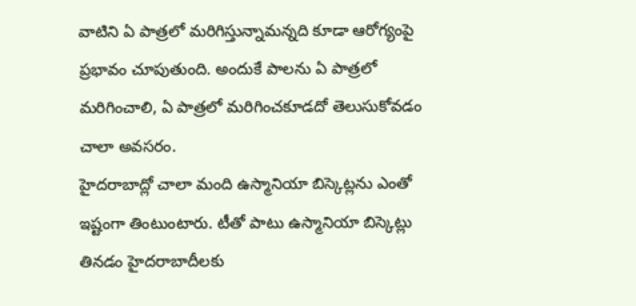వాటిని ఏ పాత్రలో మరిగిస్తున్నామన్నది కూడా ఆరోగ్యంపై ప్రభావం చూపుతుంది. అందుకే పాలను ఏ పాత్రలో మరిగించాలి, ఏ పాత్రలో మరిగించకూడదో తెలుసుకోవడం చాలా అవసరం.
హైదరాబాద్లో చాలా మంది ఉస్మానియా బిస్కెట్లను ఎంతో ఇష్టంగా తింటుంటారు. టీతో పాటు ఉస్మానియా బిస్కెట్లు తినడం హైదరాబాదీలకు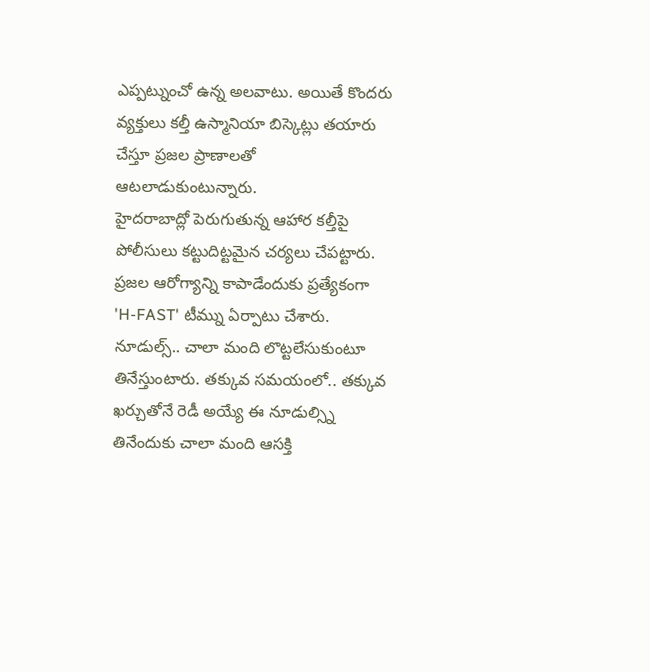ఎప్పట్నుంచో ఉన్న అలవాటు. అయితే కొందరు వ్యక్తులు కల్తీ ఉస్మానియా బిస్కెట్లు తయారు చేస్తూ ప్రజల ప్రాణాలతో ఆటలాడుకుంటున్నారు.
హైదరాబాద్లో పెరుగుతున్న ఆహార కల్తీపై పోలీసులు కట్టుదిట్టమైన చర్యలు చేపట్టారు. ప్రజల ఆరోగ్యాన్ని కాపాడేందుకు ప్రత్యేకంగా 'H-FAST' టీమ్ను ఏర్పాటు చేశారు.
నూడుల్స్.. చాలా మంది లొట్టలేసుకుంటూ తినేస్తుంటారు. తక్కువ సమయంలో.. తక్కువ ఖర్చుతోనే రెడీ అయ్యే ఈ నూడుల్స్ని తినేందుకు చాలా మంది ఆసక్తి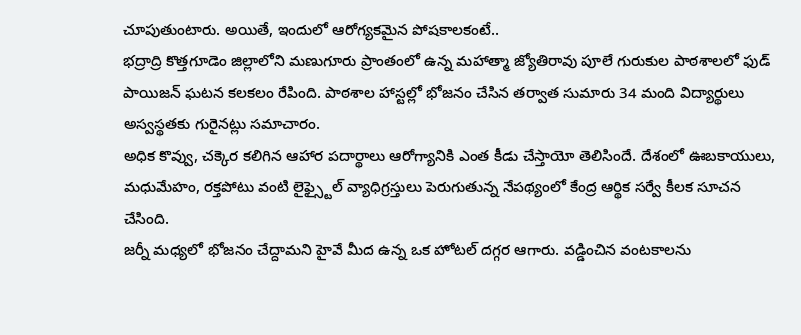చూపుతుంటారు. అయితే, ఇందులో ఆరోగ్యకమైన పోషకాలకంటే..
భద్రాద్రి కొత్తగూడెం జిల్లాలోని మణుగూరు ప్రాంతంలో ఉన్న మహాత్మా జ్యోతిరావు పూలే గురుకుల పాఠశాలలో ఫుడ్ పాయిజన్ ఘటన కలకలం రేపింది. పాఠశాల హాస్టల్లో భోజనం చేసిన తర్వాత సుమారు 34 మంది విద్యార్థులు అస్వస్థతకు గురైనట్లు సమాచారం.
అధిక కొవ్వు, చక్కెర కలిగిన ఆహార పదార్థాలు ఆరోగ్యానికి ఎంత కీడు చేస్తాయో తెలిసిందే. దేశంలో ఊబకాయులు, మధుమేహం, రక్తపోటు వంటి లైఫ్స్టైల్ వ్యాధిగ్రస్తులు పెరుగుతున్న నేపథ్యంలో కేంద్ర ఆర్థిక సర్వే కీలక సూచన చేసింది.
జర్నీ మధ్యలో భోజనం చేద్దామని హైవే మీద ఉన్న ఒక హోటల్ దగ్గర ఆగారు. వడ్డించిన వంటకాలను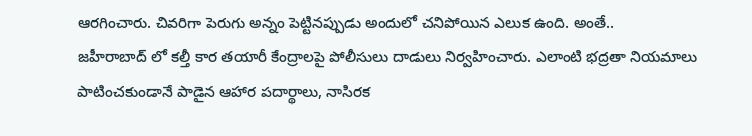ఆరగించారు. చివరిగా పెరుగు అన్నం పెట్టినప్పుడు అందులో చనిపోయిన ఎలుక ఉంది. అంతే..
జహీరాబాద్ లో కల్తీ కార తయారీ కేంద్రాలపై పోలీసులు దాడులు నిర్వహించారు. ఎలాంటి భద్రతా నియమాలు పాటించకుండానే పాడైన ఆహార పదార్థాలు, నాసిరక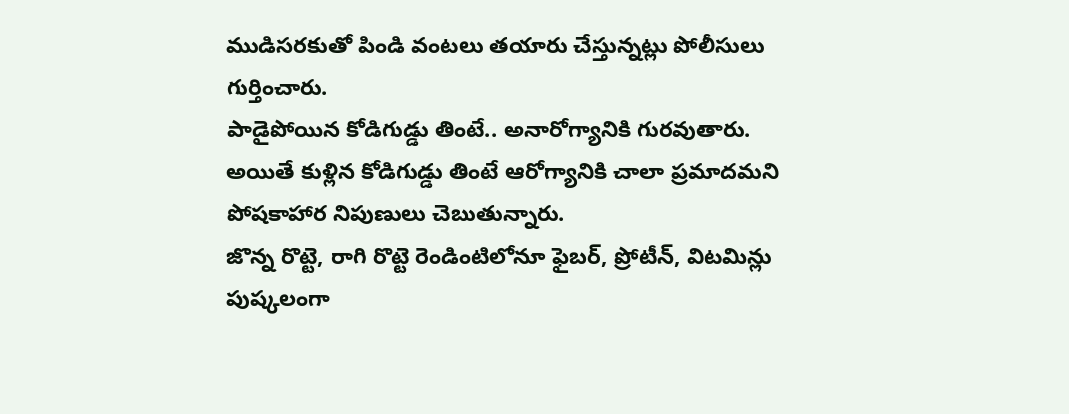ముడిసరకుతో పిండి వంటలు తయారు చేస్తున్నట్లు పోలీసులు గుర్తించారు.
పాడైపోయిన కోడిగుడ్డు తింటే.. అనారోగ్యానికి గురవుతారు. అయితే కుళ్లిన కోడిగుడ్డు తింటే ఆరోగ్యానికి చాలా ప్రమాదమని పోషకాహార నిపుణులు చెబుతున్నారు.
జొన్న రొట్టె, రాగి రొట్టె రెండింటిలోనూ ఫైబర్, ప్రోటీన్, విటమిన్లు పుష్కలంగా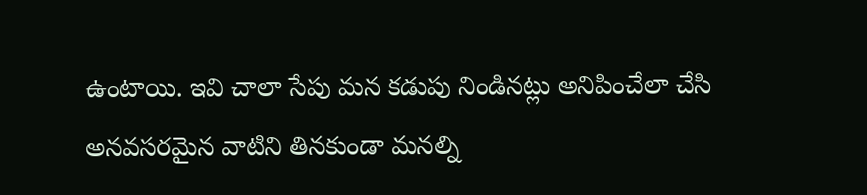ఉంటాయి. ఇవి చాలా సేపు మన కడుపు నిండినట్లు అనిపించేలా చేసి అనవసరమైన వాటిని తినకుండా మనల్ని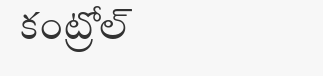కంట్రోల్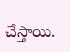చేస్తాయి.